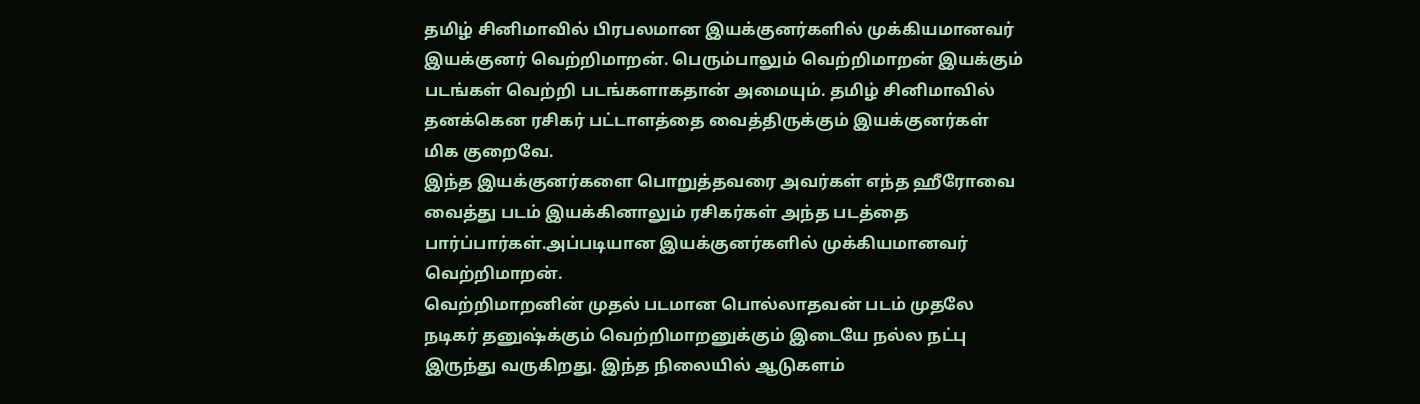தமிழ் சினிமாவில் பிரபலமான இயக்குனர்களில் முக்கியமானவர் இயக்குனர் வெற்றிமாறன். பெரும்பாலும் வெற்றிமாறன் இயக்கும் படங்கள் வெற்றி படங்களாகதான் அமையும். தமிழ் சினிமாவில் தனக்கென ரசிகர் பட்டாளத்தை வைத்திருக்கும் இயக்குனர்கள் மிக குறைவே.
இந்த இயக்குனர்களை பொறுத்தவரை அவர்கள் எந்த ஹீரோவை வைத்து படம் இயக்கினாலும் ரசிகர்கள் அந்த படத்தை பார்ப்பார்கள்.அப்படியான இயக்குனர்களில் முக்கியமானவர் வெற்றிமாறன்.
வெற்றிமாறனின் முதல் படமான பொல்லாதவன் படம் முதலே நடிகர் தனுஷ்க்கும் வெற்றிமாறனுக்கும் இடையே நல்ல நட்பு இருந்து வருகிறது. இந்த நிலையில் ஆடுகளம்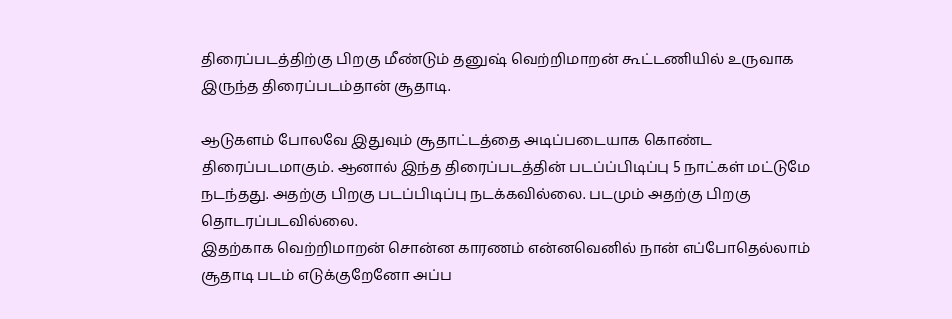திரைப்படத்திற்கு பிறகு மீண்டும் தனுஷ் வெற்றிமாறன் கூட்டணியில் உருவாக இருந்த திரைப்படம்தான் சூதாடி.

ஆடுகளம் போலவே இதுவும் சூதாட்டத்தை அடிப்படையாக கொண்ட திரைப்படமாகும். ஆனால் இந்த திரைப்படத்தின் படப்ப்பிடிப்பு 5 நாட்கள் மட்டுமே நடந்தது. அதற்கு பிறகு படப்பிடிப்பு நடக்கவில்லை. படமும் அதற்கு பிறகு தொடரப்படவில்லை.
இதற்காக வெற்றிமாறன் சொன்ன காரணம் என்னவெனில் நான் எப்போதெல்லாம் சூதாடி படம் எடுக்குறேனோ அப்ப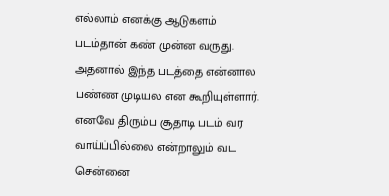எல்லாம் எனக்கு ஆடுகளம் படம்தான் கண் முன்ன வருது. அதனால் இந்த படத்தை என்னால பண்ண முடியல என கூறியுள்ளார்.
எனவே திரும்ப சூதாடி படம் வர வாய்ப்பில்லை என்றாலும் வட சென்னை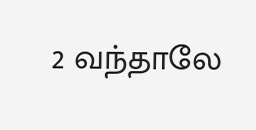2 வந்தாலே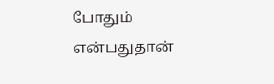போதும் என்பதுதான்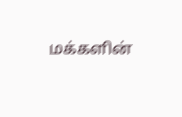மக்களின்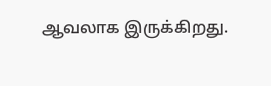ஆவலாக இருக்கிறது.